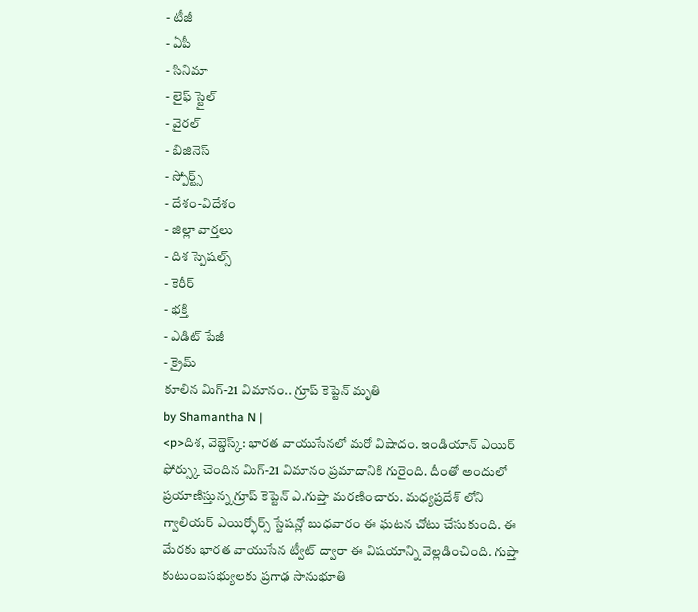- టీజీ
- ఏపీ
- సినిమా
- లైఫ్ స్టైల్
- వైరల్
- బిజినెస్
- స్పోర్ట్స్
- దేశం-విదేశం
- జిల్లా వార్తలు
- దిశ స్పెషల్స్
- కెరీర్
- భక్తి
- ఎడిట్ పేజీ
- క్రైమ్
కూలిన మిగ్-21 విమానం.. గ్రూప్ కెప్టెన్ మృతి
by Shamantha N |
<p>దిశ, వెబ్డెస్క్: భారత వాయుసేనలో మరో విషాదం. ఇండియాన్ ఎయిర్ ఫోర్స్కు చెందిన మిగ్-21 విమానం ప్రమాదానికి గురైంది. దీంతో అందులో ప్రయాణిస్తున్న గ్రూప్ కెప్టెన్ ఎ.గుప్తా మరణించారు. మధ్యప్రదేశ్ లోని గ్వాలియర్ ఎయిర్ఫోర్స్ స్టేషన్లో బుధవారం ఈ ఘటన చోటు చేసుకుంది. ఈ మేరకు భారత వాయుసేన ట్వీట్ ద్వారా ఈ విషయాన్ని వెల్లడించింది. గుప్తా కుటుంబసభ్యులకు ప్రగాఢ సానుభూతి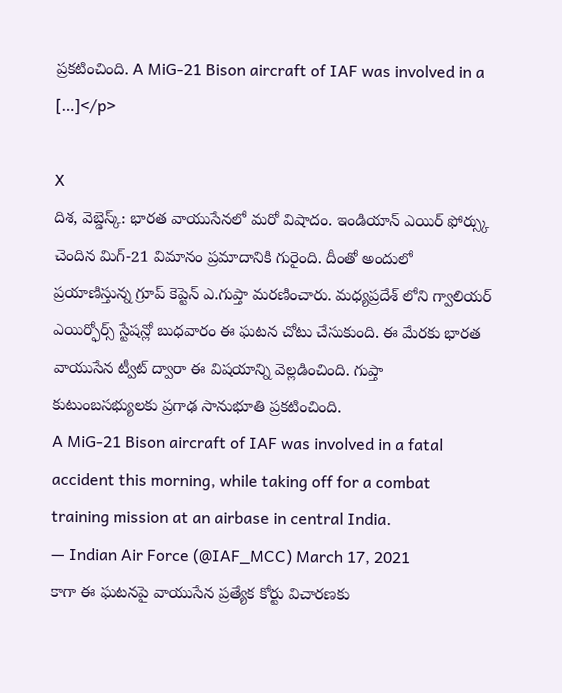ప్రకటించింది. A MiG-21 Bison aircraft of IAF was involved in a […]</p>

X
దిశ, వెబ్డెస్క్: భారత వాయుసేనలో మరో విషాదం. ఇండియాన్ ఎయిర్ ఫోర్స్కు చెందిన మిగ్-21 విమానం ప్రమాదానికి గురైంది. దీంతో అందులో ప్రయాణిస్తున్న గ్రూప్ కెప్టెన్ ఎ.గుప్తా మరణించారు. మధ్యప్రదేశ్ లోని గ్వాలియర్ ఎయిర్ఫోర్స్ స్టేషన్లో బుధవారం ఈ ఘటన చోటు చేసుకుంది. ఈ మేరకు భారత వాయుసేన ట్వీట్ ద్వారా ఈ విషయాన్ని వెల్లడించింది. గుప్తా కుటుంబసభ్యులకు ప్రగాఢ సానుభూతి ప్రకటించింది.
A MiG-21 Bison aircraft of IAF was involved in a fatal accident this morning, while taking off for a combat training mission at an airbase in central India.
— Indian Air Force (@IAF_MCC) March 17, 2021
కాగా ఈ ఘటనపై వాయుసేన ప్రత్యేక కోర్టు విచారణకు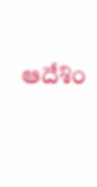ఆదేశిం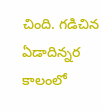చింది. గడిచిన ఏడాదిన్నర కాలంలో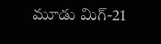మూడు మిగ్-21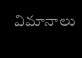విమానాలు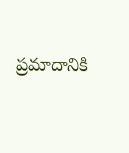ప్రమాదానికి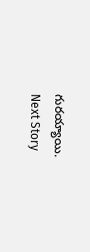గురయ్యాయి.
Next Story